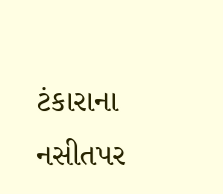ટંકારાના નસીતપર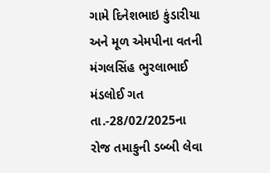ગામે દિનેશભાઇ કુંડારીયા અને મૂળ એમપીના વતની મંગલસિંહ ભુરલાભાઈ મંડલોઈ ગત તા.-28/02/2025ના રોજ તમાકુની ડબ્બી લેવા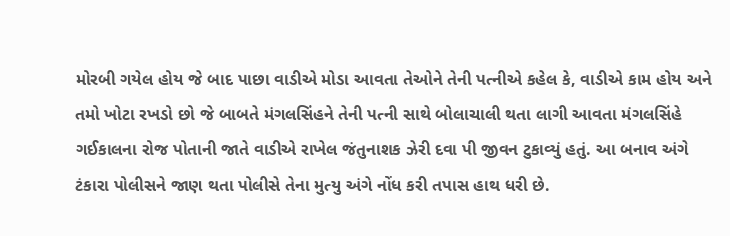મોરબી ગયેલ હોય જે બાદ પાછા વાડીએ મોડા આવતા તેઓને તેની પત્નીએ કહેલ કે, વાડીએ કામ હોય અને તમો ખોટા રખડો છો જે બાબતે મંગલસિંહને તેની પત્ની સાથે બોલાચાલી થતા લાગી આવતા મંગલસિંહે ગઈકાલના રોજ પોતાની જાતે વાડીએ રાખેલ જંતુનાશક ઝેરી દવા પી જીવન ટુકાવ્યું હતું. આ બનાવ અંગે ટંકારા પોલીસને જાણ થતા પોલીસે તેના મુત્યુ અંગે નોંધ કરી તપાસ હાથ ધરી છે.